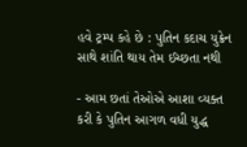હવે ટ્રમ્પ કહે છે : પુતિન કદાચ યુક્રેન સાથે શાંતિ થાય તેમ ઈચ્છતા નથી

- આમ છતાં તેઓએ આશા વ્યક્ત કરી કે પુતિન આગળ વધી યુદ્ધ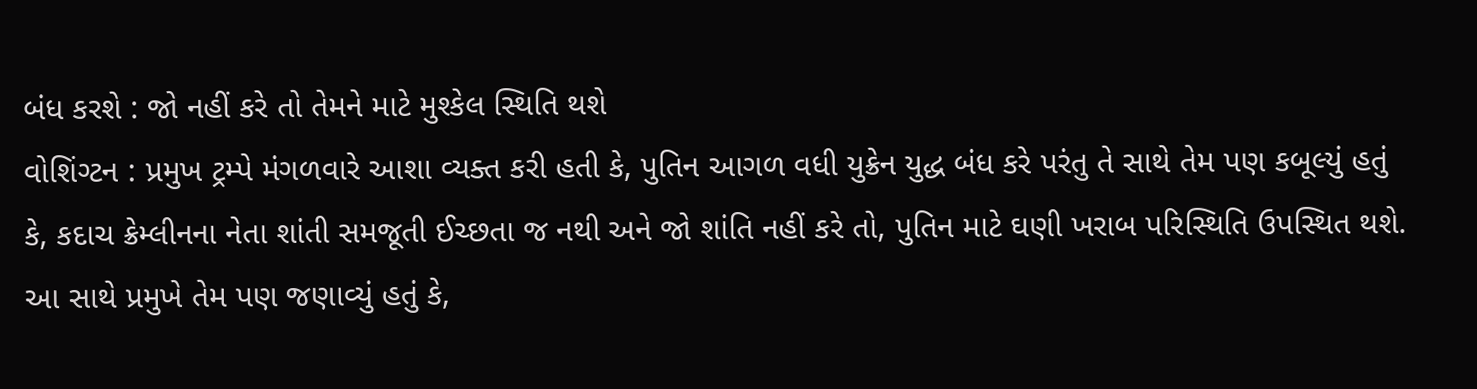બંધ કરશે : જો નહીં કરે તો તેમને માટે મુશ્કેલ સ્થિતિ થશે
વોશિંગ્ટન : પ્રમુખ ટ્રમ્પે મંગળવારે આશા વ્યક્ત કરી હતી કે, પુતિન આગળ વધી યુક્રેન યુદ્ધ બંધ કરે પરંતુ તે સાથે તેમ પણ કબૂલ્યું હતું કે, કદાચ ક્રેમ્લીનના નેતા શાંતી સમજૂતી ઈચ્છતા જ નથી અને જો શાંતિ નહીં કરે તો, પુતિન માટે ઘણી ખરાબ પરિસ્થિતિ ઉપસ્થિત થશે.
આ સાથે પ્રમુખે તેમ પણ જણાવ્યું હતું કે,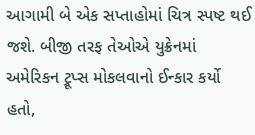આગામી બે એક સપ્તાહોમાં ચિત્ર સ્પષ્ટ થઈ જશે. બીજી તરફ તેઓએ યુક્રેનમાં અમેરિકન ટ્રૂપ્સ મોકલવાનો ઈન્કાર કર્યો હતો,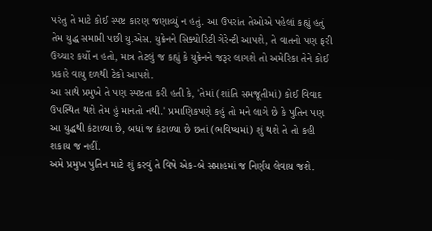પરંતુ તે માટે કોઈ સ્પષ્ટ કારણ જણાવ્યું ન હતું. આ ઉપરાંત તેઓએ પહેલાં કહ્યું હતું તેમ યુદ્ધ સમાપ્તી પછી યુ.એસ. યુક્રેનને સિક્યોરિટી ગેરેન્ટી આપશે, તે વાતનો પણ ફરી ઉચ્ચાર કર્યો ન હતો, માત્ર તેટલું જ કહ્યું કે યુક્રેનને જરૂર લાગશે તો અમેરિકા તેને કોઈ પ્રકારે વાયુ દળથી ટેકો આપશે.
આ સાથે પ્રમુખે તે પણ સ્પષ્ટતા કરી હતી કે, 'તેમાં (શાંતિ સમજૂતીમાં) કોઈ વિવાદ ઉપસ્થિત થશે તેમ હું માનતો નથી.' પ્રમાણિકપણે કહું તો મને લાગે છે કે પુતિન પણ આ યુદ્ધથી કંટાળ્યા છે, બધાં જ કંટાળ્યા છે છતાં (ભવિષ્યમાં) શું થશે તે તો કહી શકાય જ નહીં.
અમે પ્રમુખ પુતિન માટે શું કરવું તે વિષે એક-બે સપ્તાહમાં જ નિર્ણય લેવાય જશે.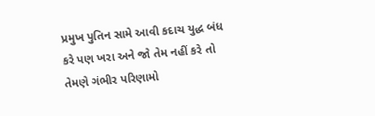પ્રમુખ પુતિન સામે આવી કદાચ યુદ્ધ બંધ કરે પણ ખરા અને જો તેમ નહીં કરે તો તેમણે ગંભીર પરિણામો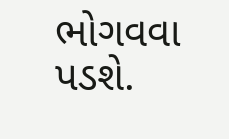ભોગવવા પડશે.